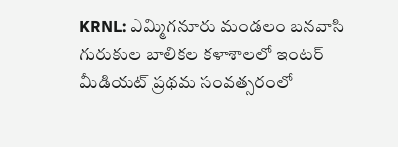KRNL: ఎమ్మిగనూరు మండలం బనవాసి గురుకుల బాలికల కళాశాలలో ఇంటర్ మీడియట్ ప్రథమ సంవత్సరంలో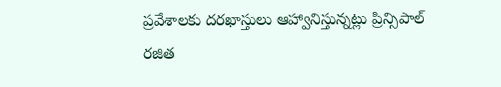ప్రవేశాలకు దరఖాస్తులు ఆహ్వానిస్తున్నట్లు ప్రిన్సిపాల్ రజిత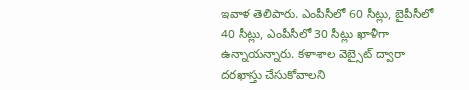ఇవాళ తెలిపారు. ఎంపీసీలో 60 సీట్లు, బైపీసీలో 40 సీట్లు, ఎంపీసీలో 30 సీట్లు ఖాళీగా ఉన్నాయన్నారు. కళాశాల వెబ్సైట్ ద్వారా దరఖాస్తు చేసుకోవాలని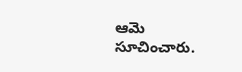ఆమె సూచించారు.